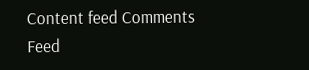Content feed Comments Feed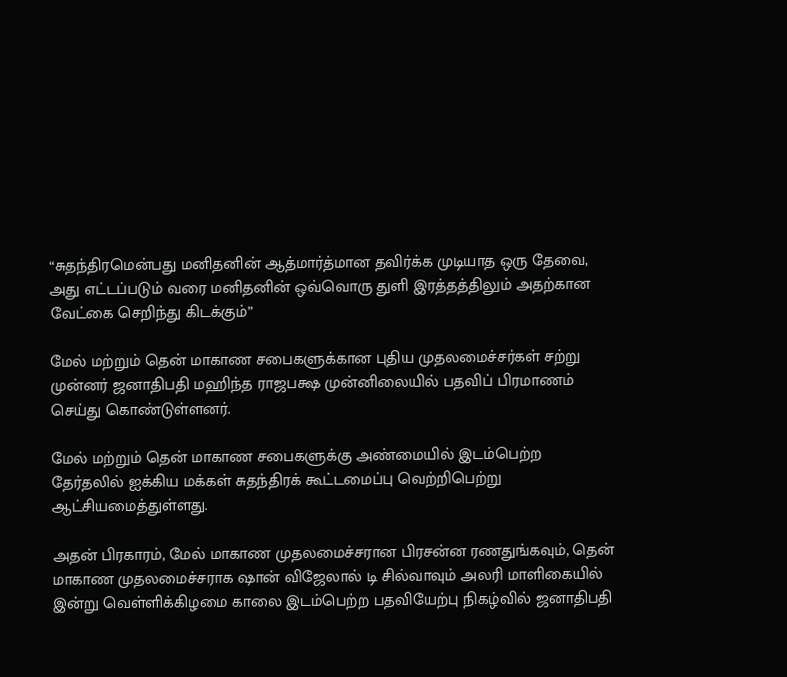“சுதந்திரமென்பது மனிதனின் ஆத்மார்த்மான தவிர்க்க முடியாத ஒரு தேவை, அது எட்டப்படும் வரை மனிதனின் ஒவ்வொரு துளி இரத்தத்திலும் அதற்கான வேட்கை செறிந்து கிடக்கும்”

மேல் மற்றும் தென் மாகாண சபைகளுக்கான புதிய முதலமைச்சர்கள் சற்று முன்னர் ஜனாதிபதி மஹிந்த ராஜபக்ஷ முன்னிலையில் பதவிப் பிரமாணம் செய்து கொண்டுள்ளனர்.

மேல் மற்றும் தென் மாகாண சபைகளுக்கு அண்மையில் இடம்பெற்ற தேர்தலில் ஐக்கிய மக்கள் சுதந்திரக் கூட்டமைப்பு வெற்றிபெற்று ஆட்சியமைத்துள்ளது.

அதன் பிரகாரம், மேல் மாகாண முதலமைச்சரான பிரசன்ன ரணதுங்கவும், தென் மாகாண முதலமைச்சராக ஷான் விஜேலால் டி சில்வாவும் அலரி மாளிகையில் இன்று வெள்ளிக்கிழமை காலை இடம்பெற்ற பதவியேற்பு நிகழ்வில் ஜனாதிபதி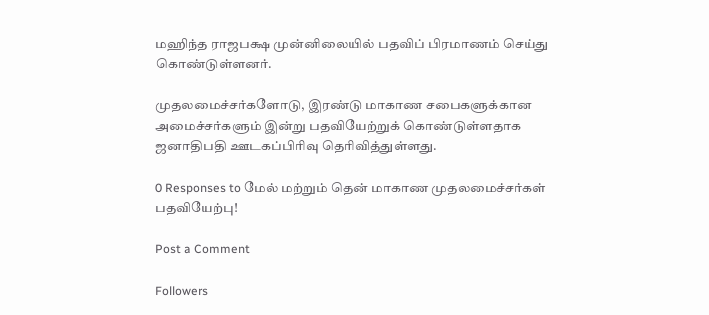மஹிந்த ராஜபக்ஷ முன்னிலையில் பதவிப் பிரமாணம் செய்து கொண்டுள்ளனர்.

முதலமைச்சர்களோடு, இரண்டு மாகாண சபைகளுக்கான அமைச்சர்களும் இன்று பதவியேற்றுக் கொண்டுள்ளதாக ஜனாதிபதி ஊடகப்பிரிவு தெரிவித்துள்ளது.

0 Responses to மேல் மற்றும் தென் மாகாண முதலமைச்சர்கள் பதவியேற்பு!

Post a Comment

Followers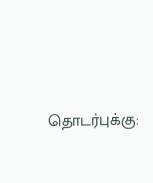தொடர்புக்கு: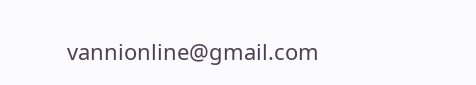vannionline@gmail.com